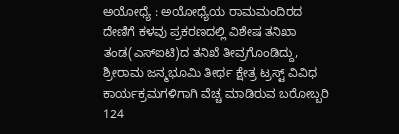ಅಯೋಧ್ಯೆ : ಅಯೋಧ್ಯೆಯ ರಾಮಮಂದಿರದ ದೇಣಿಗೆ ಕಳವು ಪ್ರಕರಣದಲ್ಲಿ ವಿಶೇಷ ತನಿಖಾ ತಂಡ(ಎಸ್ಐಟಿ)ದ ತನಿಖೆ ತೀವ್ರಗೊಂಡಿದ್ದು, ಶ್ರೀರಾಮ ಜನ್ಮಭೂಮಿ ತೀರ್ಥ ಕ್ಷೇತ್ರ ಟ್ರಸ್ಟ್ ವಿವಿಧ ಕಾರ್ಯಕ್ರಮಗಳಿಗಾಗಿ ವೆಚ್ಚ ಮಾಡಿರುವ ಬರೋಬ್ಬರಿ 124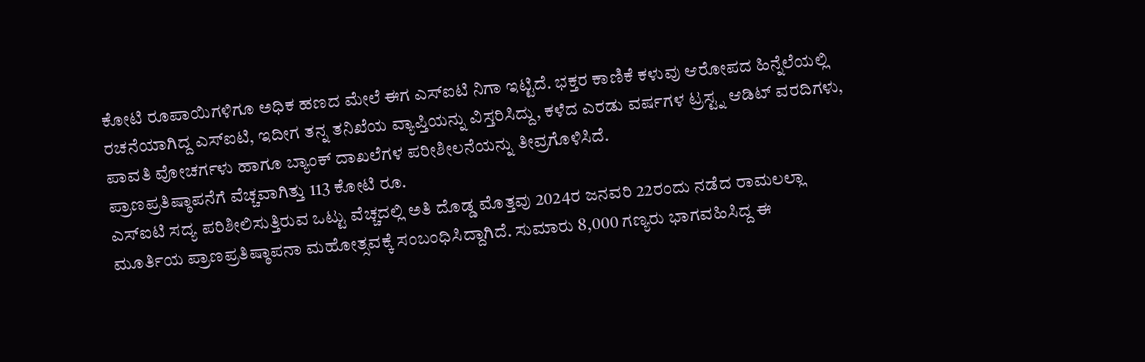ಕೋಟಿ ರೂಪಾಯಿಗಳಿಗೂ ಅಧಿಕ ಹಣದ ಮೇಲೆ ಈಗ ಎಸ್ಐಟಿ ನಿಗಾ ಇಟ್ಟಿದೆ. ಭಕ್ತರ ಕಾಣಿಕೆ ಕಳುವು ಆರೋಪದ ಹಿನ್ನೆಲೆಯಲ್ಲಿ ರಚನೆಯಾಗಿದ್ದ ಎಸ್ಐಟಿ, ಇದೀಗ ತನ್ನ ತನಿಖೆಯ ವ್ಯಾಪ್ತಿಯನ್ನು ವಿಸ್ತರಿಸಿದ್ದು, ಕಳೆದ ಎರಡು ವರ್ಷಗಳ ಟ್ರಸ್ಟ್ನ ಆಡಿಟ್ ವರದಿಗಳು, ಪಾವತಿ ವೋಚರ್ಗಳು ಹಾಗೂ ಬ್ಯಾಂಕ್ ದಾಖಲೆಗಳ ಪರೀಶೀಲನೆಯನ್ನು ತೀವ್ರಗೊಳಿಸಿದೆ.
ಪ್ರಾಣಪ್ರತಿಷ್ಠಾಪನೆಗೆ ವೆಚ್ಚವಾಗಿತ್ತು 113 ಕೋಟಿ ರೂ.
ಎಸ್ಐಟಿ ಸದ್ಯ ಪರಿಶೀಲಿಸುತ್ತಿರುವ ಒಟ್ಟು ವೆಚ್ಚದಲ್ಲಿ ಅತಿ ದೊಡ್ಡ ಮೊತ್ತವು 2024ರ ಜನವರಿ 22ರಂದು ನಡೆದ ರಾಮಲಲ್ಲಾ ಮೂರ್ತಿಯ ಪ್ರಾಣಪ್ರತಿಷ್ಠಾಪನಾ ಮಹೋತ್ಸವಕ್ಕೆ ಸಂಬಂಧಿಸಿದ್ದಾಗಿದೆ. ಸುಮಾರು 8,000 ಗಣ್ಯರು ಭಾಗವಹಿಸಿದ್ದ ಈ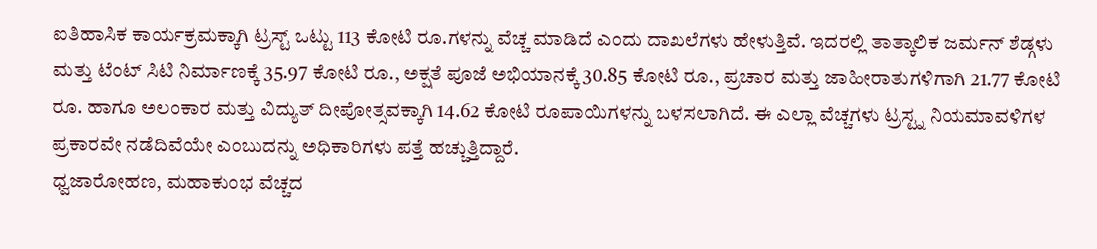ಐತಿಹಾಸಿಕ ಕಾರ್ಯಕ್ರಮಕ್ಕಾಗಿ ಟ್ರಸ್ಟ್ ಒಟ್ಟು 113 ಕೋಟಿ ರೂ.ಗಳನ್ನು ವೆಚ್ಚ ಮಾಡಿದೆ ಎಂದು ದಾಖಲೆಗಳು ಹೇಳುತ್ತಿವೆ. ಇದರಲ್ಲಿ ತಾತ್ಕಾಲಿಕ ಜರ್ಮನ್ ಶೆಡ್ಗಳು ಮತ್ತು ಟೆಂಟ್ ಸಿಟಿ ನಿರ್ಮಾಣಕ್ಕೆ 35.97 ಕೋಟಿ ರೂ., ಅಕ್ಷತೆ ಪೂಜೆ ಅಭಿಯಾನಕ್ಕೆ 30.85 ಕೋಟಿ ರೂ., ಪ್ರಚಾರ ಮತ್ತು ಜಾಹೀರಾತುಗಳಿಗಾಗಿ 21.77 ಕೋಟಿ ರೂ. ಹಾಗೂ ಅಲಂಕಾರ ಮತ್ತು ವಿದ್ಯುತ್ ದೀಪೋತ್ಸವಕ್ಕಾಗಿ 14.62 ಕೋಟಿ ರೂಪಾಯಿಗಳನ್ನು ಬಳಸಲಾಗಿದೆ. ಈ ಎಲ್ಲಾ ವೆಚ್ಚಗಳು ಟ್ರಸ್ಟ್ನ ನಿಯಮಾವಳಿಗಳ ಪ್ರಕಾರವೇ ನಡೆದಿವೆಯೇ ಎಂಬುದನ್ನು ಅಧಿಕಾರಿಗಳು ಪತ್ತೆ ಹಚ್ಚುತ್ತಿದ್ದಾರೆ.
ಧ್ವಜಾರೋಹಣ, ಮಹಾಕುಂಭ ವೆಚ್ಚದ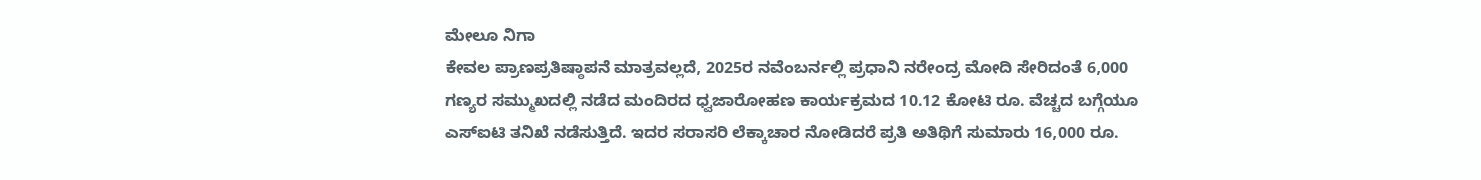ಮೇಲೂ ನಿಗಾ
ಕೇವಲ ಪ್ರಾಣಪ್ರತಿಷ್ಠಾಪನೆ ಮಾತ್ರವಲ್ಲದೆ, 2025ರ ನವೆಂಬರ್ನಲ್ಲಿ ಪ್ರಧಾನಿ ನರೇಂದ್ರ ಮೋದಿ ಸೇರಿದಂತೆ 6,000 ಗಣ್ಯರ ಸಮ್ಮುಖದಲ್ಲಿ ನಡೆದ ಮಂದಿರದ ಧ್ವಜಾರೋಹಣ ಕಾರ್ಯಕ್ರಮದ 10.12 ಕೋಟಿ ರೂ. ವೆಚ್ಚದ ಬಗ್ಗೆಯೂ ಎಸ್ಐಟಿ ತನಿಖೆ ನಡೆಸುತ್ತಿದೆ. ಇದರ ಸರಾಸರಿ ಲೆಕ್ಕಾಚಾರ ನೋಡಿದರೆ ಪ್ರತಿ ಅತಿಥಿಗೆ ಸುಮಾರು 16,000 ರೂ.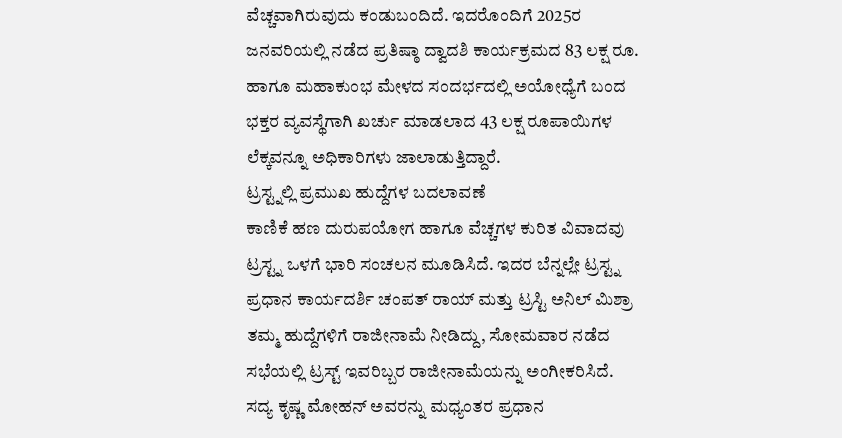ವೆಚ್ಚವಾಗಿರುವುದು ಕಂಡುಬಂದಿದೆ. ಇದರೊಂದಿಗೆ 2025ರ ಜನವರಿಯಲ್ಲಿ ನಡೆದ ಪ್ರತಿಷ್ಠಾ ದ್ವಾದಶಿ ಕಾರ್ಯಕ್ರಮದ 83 ಲಕ್ಷ ರೂ. ಹಾಗೂ ಮಹಾಕುಂಭ ಮೇಳದ ಸಂದರ್ಭದಲ್ಲಿ ಅಯೋಧ್ಯೆಗೆ ಬಂದ ಭಕ್ತರ ವ್ಯವಸ್ಥೆಗಾಗಿ ಖರ್ಚು ಮಾಡಲಾದ 43 ಲಕ್ಷ ರೂಪಾಯಿಗಳ ಲೆಕ್ಕವನ್ನೂ ಅಧಿಕಾರಿಗಳು ಜಾಲಾಡುತ್ತಿದ್ದಾರೆ.
ಟ್ರಸ್ಟ್ನಲ್ಲಿ ಪ್ರಮುಖ ಹುದ್ದೆಗಳ ಬದಲಾವಣೆ
ಕಾಣಿಕೆ ಹಣ ದುರುಪಯೋಗ ಹಾಗೂ ವೆಚ್ಚಗಳ ಕುರಿತ ವಿವಾದವು ಟ್ರಸ್ಟ್ನ ಒಳಗೆ ಭಾರಿ ಸಂಚಲನ ಮೂಡಿಸಿದೆ. ಇದರ ಬೆನ್ನಲ್ಲೇ ಟ್ರಸ್ಟ್ನ ಪ್ರಧಾನ ಕಾರ್ಯದರ್ಶಿ ಚಂಪತ್ ರಾಯ್ ಮತ್ತು ಟ್ರಸ್ಟಿ ಅನಿಲ್ ಮಿಶ್ರಾ ತಮ್ಮ ಹುದ್ದೆಗಳಿಗೆ ರಾಜೀನಾಮೆ ನೀಡಿದ್ದು, ಸೋಮವಾರ ನಡೆದ ಸಭೆಯಲ್ಲಿ ಟ್ರಸ್ಟ್ ಇವರಿಬ್ಬರ ರಾಜೀನಾಮೆಯನ್ನು ಅಂಗೀಕರಿಸಿದೆ. ಸದ್ಯ ಕೃಷ್ಣ ಮೋಹನ್ ಅವರನ್ನು ಮಧ್ಯಂತರ ಪ್ರಧಾನ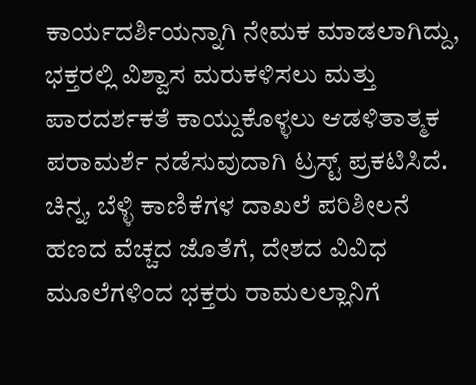ಕಾರ್ಯದರ್ಶಿಯನ್ನಾಗಿ ನೇಮಕ ಮಾಡಲಾಗಿದ್ದು, ಭಕ್ತರಲ್ಲಿ ವಿಶ್ವಾಸ ಮರುಕಳಿಸಲು ಮತ್ತು ಪಾರದರ್ಶಕತೆ ಕಾಯ್ದುಕೊಳ್ಳಲು ಆಡಳಿತಾತ್ಮಕ ಪರಾಮರ್ಶೆ ನಡೆಸುವುದಾಗಿ ಟ್ರಸ್ಟ್ ಪ್ರಕಟಿಸಿದೆ.
ಚಿನ್ನ, ಬೆಳ್ಳಿ ಕಾಣಿಕೆಗಳ ದಾಖಲೆ ಪರಿಶೀಲನೆ
ಹಣದ ವೆಚ್ಚದ ಜೊತೆಗೆ, ದೇಶದ ವಿವಿಧ ಮೂಲೆಗಳಿಂದ ಭಕ್ತರು ರಾಮಲಲ್ಲಾನಿಗೆ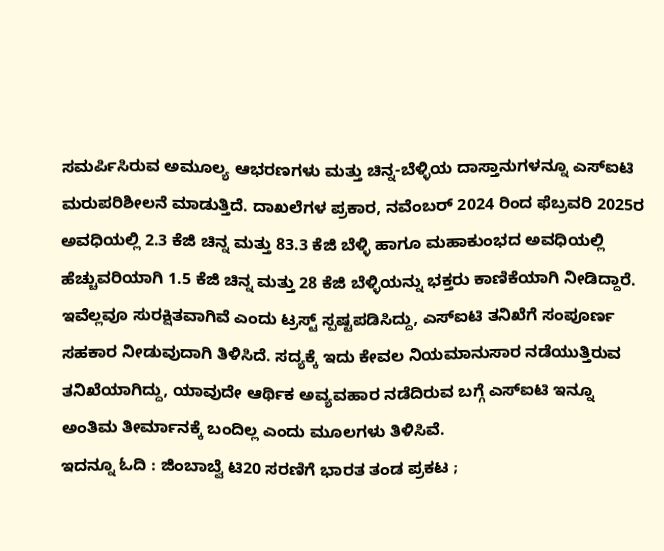ಸಮರ್ಪಿಸಿರುವ ಅಮೂಲ್ಯ ಆಭರಣಗಳು ಮತ್ತು ಚಿನ್ನ-ಬೆಳ್ಳಿಯ ದಾಸ್ತಾನುಗಳನ್ನೂ ಎಸ್ಐಟಿ ಮರುಪರಿಶೀಲನೆ ಮಾಡುತ್ತಿದೆ. ದಾಖಲೆಗಳ ಪ್ರಕಾರ, ನವೆಂಬರ್ 2024 ರಿಂದ ಫೆಬ್ರವರಿ 2025ರ ಅವಧಿಯಲ್ಲಿ 2.3 ಕೆಜಿ ಚಿನ್ನ ಮತ್ತು 83.3 ಕೆಜಿ ಬೆಳ್ಳಿ ಹಾಗೂ ಮಹಾಕುಂಭದ ಅವಧಿಯಲ್ಲಿ ಹೆಚ್ಚುವರಿಯಾಗಿ 1.5 ಕೆಜಿ ಚಿನ್ನ ಮತ್ತು 28 ಕೆಜಿ ಬೆಳ್ಳಿಯನ್ನು ಭಕ್ತರು ಕಾಣಿಕೆಯಾಗಿ ನೀಡಿದ್ದಾರೆ. ಇವೆಲ್ಲವೂ ಸುರಕ್ಷಿತವಾಗಿವೆ ಎಂದು ಟ್ರಸ್ಟ್ ಸ್ಪಷ್ಟಪಡಿಸಿದ್ದು, ಎಸ್ಐಟಿ ತನಿಖೆಗೆ ಸಂಪೂರ್ಣ ಸಹಕಾರ ನೀಡುವುದಾಗಿ ತಿಳಿಸಿದೆ. ಸದ್ಯಕ್ಕೆ ಇದು ಕೇವಲ ನಿಯಮಾನುಸಾರ ನಡೆಯುತ್ತಿರುವ ತನಿಖೆಯಾಗಿದ್ದು, ಯಾವುದೇ ಆರ್ಥಿಕ ಅವ್ಯವಹಾರ ನಡೆದಿರುವ ಬಗ್ಗೆ ಎಸ್ಐಟಿ ಇನ್ನೂ ಅಂತಿಮ ತೀರ್ಮಾನಕ್ಕೆ ಬಂದಿಲ್ಲ ಎಂದು ಮೂಲಗಳು ತಿಳಿಸಿವೆ.
ಇದನ್ನೂ ಓದಿ : ಜಿಂಬಾಬ್ವೆ ಟಿ20 ಸರಣಿಗೆ ಭಾರತ ತಂಡ ಪ್ರಕಟ ;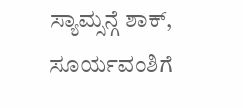ಸ್ಯಾಮ್ಸನ್ಗೆ ಶಾಕ್, ಸೂರ್ಯವಂಶಿಗೆ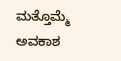ಮತ್ತೊಮ್ಮೆ ಅವಕಾಶ